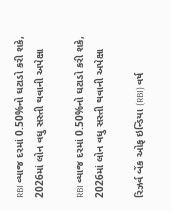RBI વ્યાજ દરમાં 0.50%નો ઘટાડો કરી શકે, 2026માં લોન વધુ સસ્તી થવાની અપેક્ષા

RBI વ્યાજ દરમાં 0.50%નો ઘટાડો કરી શકે, 2026માં લોન વધુ સસ્તી થવાની અપેક્ષા

રિઝર્વ બેંક ઓફ ઇન્ડિયા (RBI) વર્ષ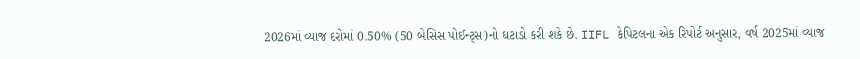2026માં વ્યાજ દરોમાં 0.50% (50 બેસિસ પોઈન્ટ્સ)નો ઘટાડો કરી શકે છે. IIFL કેપિટલના એક રિપોર્ટ અનુસાર, વર્ષ 2025માં વ્યાજ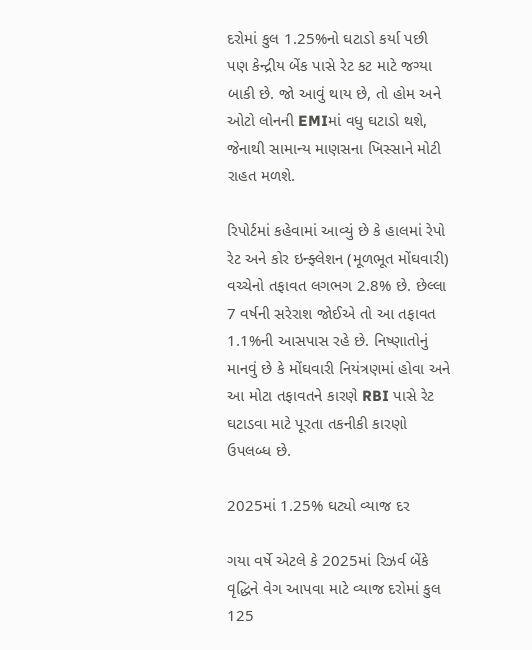દરોમાં કુલ 1.25%નો ઘટાડો કર્યા પછી પણ કેન્દ્રીય બેંક પાસે રેટ કટ માટે જગ્યા બાકી છે. જો આવું થાય છે, તો હોમ અને ઓટો લોનની EMIમાં વધુ ઘટાડો થશે, જેનાથી સામાન્ય માણસના ખિસ્સાને મોટી રાહત મળશે.

રિપોર્ટમાં કહેવામાં આવ્યું છે કે હાલમાં રેપો રેટ અને કોર ઇન્ફ્લેશન (મૂળભૂત મોંઘવારી) વચ્ચેનો તફાવત લગભગ 2.8% છે. છેલ્લા 7 વર્ષની સરેરાશ જોઈએ તો આ તફાવત 1.1%ની આસપાસ રહે છે. નિષ્ણાતોનું માનવું છે કે મોંઘવારી નિયંત્રણમાં હોવા અને આ મોટા તફાવતને કારણે RBI પાસે રેટ ઘટાડવા માટે પૂરતા તકનીકી કારણો ઉપલબ્ધ છે.

2025માં 1.25% ઘટ્યો વ્યાજ દર

ગયા વર્ષે એટલે કે 2025માં રિઝર્વ બેંકે વૃદ્ધિને વેગ આપવા માટે વ્યાજ દરોમાં કુલ 125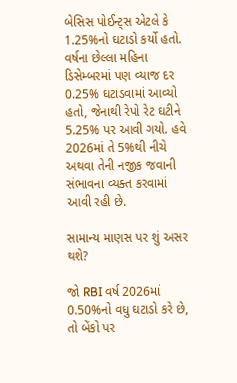બેસિસ પોઈન્ટ્સ એટલે કે 1.25%નો ઘટાડો કર્યો હતો. વર્ષના છેલ્લા મહિના ડિસેમ્બરમાં પણ વ્યાજ દર 0.25% ઘટાડવામાં આવ્યો હતો, જેનાથી રેપો રેટ ઘટીને 5.25% પર આવી ગયો. હવે 2026માં તે 5%થી નીચે અથવા તેની નજીક જવાની સંભાવના વ્યક્ત કરવામાં આવી રહી છે.

સામાન્ય માણસ પર શું અસર થશે?

જો RBI વર્ષ 2026માં 0.50%નો વધુ ઘટાડો કરે છે, તો બેંકો પર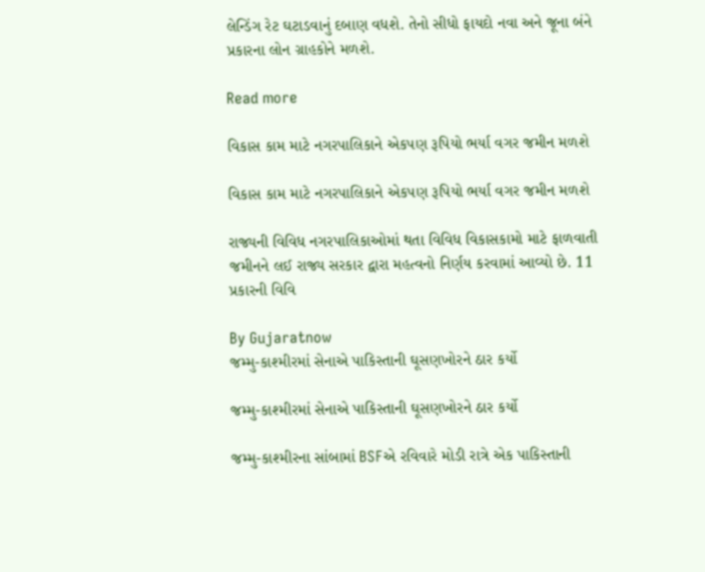લેન્ડિંગ રેટ ઘટાડવાનું દબાણ વધશે. તેનો સીધો ફાયદો નવા અને જૂના બંને પ્રકારના લોન ગ્રાહકોને મળશે.

Read more

વિકાસ કામ માટે નગરપાલિકાને એકપણ રૂપિયો ભર્યા વગર જમીન મળશે

વિકાસ કામ માટે નગરપાલિકાને એકપણ રૂપિયો ભર્યા વગર જમીન મળશે

રાજ્યની વિવિધ નગરપાલિકાઓમાં થતા વિવિધ વિકાસકામો માટે ફાળવાતી જમીનને લઈ રાજ્ય સરકાર દ્વારા મહત્વનો નિર્ણય કરવામાં આવ્યો છે. 11 પ્રકારની વિવિ

By Gujaratnow
જમ્મુ-કાશ્મીરમાં સેનાએ પાકિસ્તાની ઘૂસણખોરને ઠાર કર્યો

જમ્મુ-કાશ્મીરમાં સેનાએ પાકિસ્તાની ઘૂસણખોરને ઠાર કર્યો

જમ્મુ-કાશ્મીરના સાંબામાં BSFએ રવિવારે મોડી રાત્રે એક પાકિસ્તાની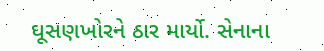ઘૂસણખોરને ઠાર માર્યો. સેનાના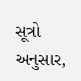સૂત્રો અનુસાર,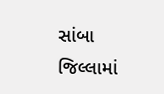સાંબા જિલ્લામાં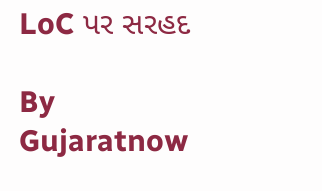LoC પર સરહદ

By Gujaratnow